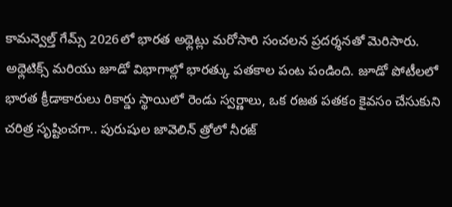కామన్వెల్త్ గేమ్స్ 2026లో భారత అథ్లెట్లు మరోసారి సంచలన ప్రదర్శనతో మెరిసారు. అథ్లెటిక్స్ మరియు జూడో విభాగాల్లో భారత్కు పతకాల పంట పండింది. జూడో పోటీలలో భారత క్రీడాకారులు రికార్డు స్థాయిలో రెండు స్వర్ణాలు, ఒక రజత పతకం కైవసం చేసుకుని చరిత్ర సృష్టించగా.. పురుషుల జావెలిన్ త్రోలో నీరజ్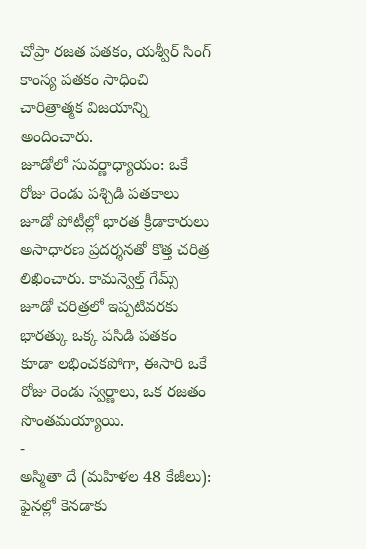చోప్రా రజత పతకం, యశ్వీర్ సింగ్ కాంస్య పతకం సాధించి చారిత్రాత్మక విజయాన్ని అందించారు.
జూడోలో సువర్ణాధ్యాయం: ఒకే రోజు రెండు పశ్చిడి పతకాలు
జూడో పోటీల్లో భారత క్రీడాకారులు అసాధారణ ప్రదర్శనతో కొత్త చరిత్ర లిఖించారు. కామన్వెల్త్ గేమ్స్ జూడో చరిత్రలో ఇప్పటివరకు భారత్కు ఒక్క పసిడి పతకం కూడా లభించకపోగా, ఈసారి ఒకే రోజు రెండు స్వర్ణాలు, ఒక రజతం సొంతమయ్యాయి.
-
అస్మితా దే (మహిళల 48 కేజీలు): ఫైనల్లో కెనడాకు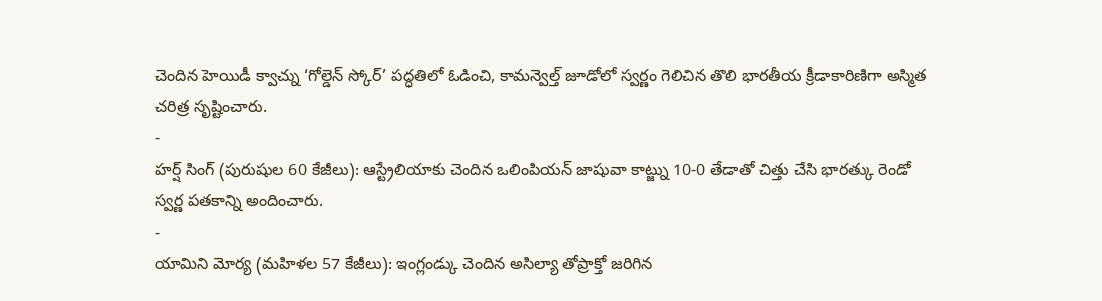చెందిన హెయిడీ క్వాచ్ను ‘గోల్డెన్ స్కోర్’ పద్ధతిలో ఓడించి, కామన్వెల్త్ జూడోలో స్వర్ణం గెలిచిన తొలి భారతీయ క్రీడాకారిణిగా అస్మిత చరిత్ర సృష్టించారు.
-
హర్ష్ సింగ్ (పురుషుల 60 కేజీలు): ఆస్ట్రేలియాకు చెందిన ఒలింపియన్ జాషువా కాట్జ్ను 10-0 తేడాతో చిత్తు చేసి భారత్కు రెండో స్వర్ణ పతకాన్ని అందించారు.
-
యామిని మోర్య (మహిళల 57 కేజీలు): ఇంగ్లండ్కు చెందిన అసిల్యా తోప్రాక్తో జరిగిన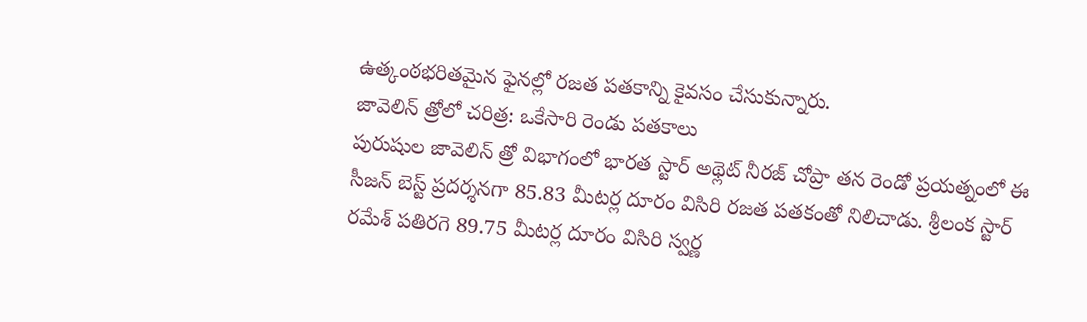ఉత్కంఠభరితమైన ఫైనల్లో రజత పతకాన్ని కైవసం చేసుకున్నారు.
జావెలిన్ త్రోలో చరిత్ర: ఒకేసారి రెండు పతకాలు
పురుషుల జావెలిన్ త్రో విభాగంలో భారత స్టార్ అథ్లెట్ నీరజ్ చోప్రా తన రెండో ప్రయత్నంలో ఈ సీజన్ బెస్ట్ ప్రదర్శనగా 85.83 మీటర్ల దూరం విసిరి రజత పతకంతో నిలిచాడు. శ్రీలంక స్టార్ రమేశ్ పతిరగె 89.75 మీటర్ల దూరం విసిరి స్వర్ణ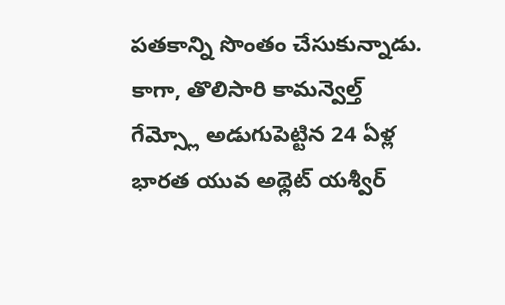పతకాన్ని సొంతం చేసుకున్నాడు. కాగా, తొలిసారి కామన్వెల్త్ గేమ్స్లో అడుగుపెట్టిన 24 ఏళ్ల భారత యువ అథ్లెట్ యశ్వీర్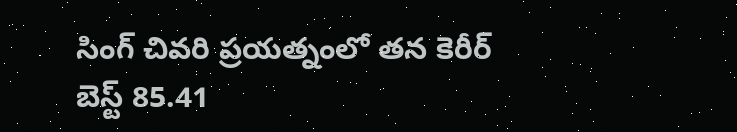సింగ్ చివరి ప్రయత్నంలో తన కెరీర్ బెస్ట్ 85.41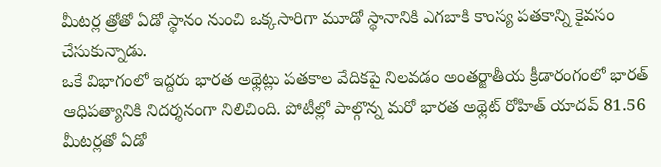మీటర్ల త్రోతో ఏడో స్థానం నుంచి ఒక్కసారిగా మూడో స్థానానికి ఎగబాకి కాంస్య పతకాన్ని కైవసం చేసుకున్నాడు.
ఒకే విభాగంలో ఇద్దరు భారత అథ్లెట్లు పతకాల వేదికపై నిలవడం అంతర్జాతీయ క్రీడారంగంలో భారత్ ఆధిపత్యానికి నిదర్శనంగా నిలిచింది. పోటీల్లో పాల్గొన్న మరో భారత అథ్లెట్ రోహిత్ యాదవ్ 81.56 మీటర్లతో ఏడో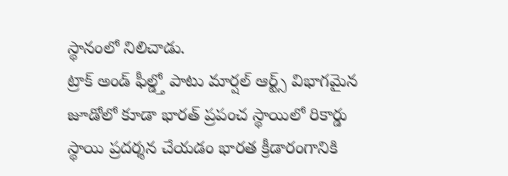స్థానంలో నిలిచాడు.
ట్రాక్ అండ్ ఫీల్డ్తో పాటు మార్షల్ ఆర్ట్స్ విభాగమైన జూడోలో కూడా భారత్ ప్రపంచ స్థాయిలో రికార్డు స్థాయి ప్రదర్శన చేయడం భారత క్రీడారంగానికి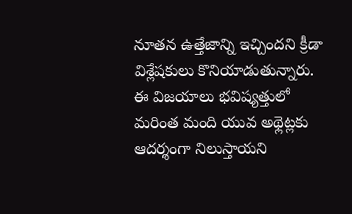నూతన ఉత్తేజాన్ని ఇచ్చిందని క్రీడా విశ్లేషకులు కొనియాడుతున్నారు. ఈ విజయాలు భవిష్యత్తులో మరింత మంది యువ అథ్లెట్లకు ఆదర్శంగా నిలుస్తాయని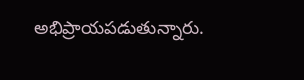అభిప్రాయపడుతున్నారు.